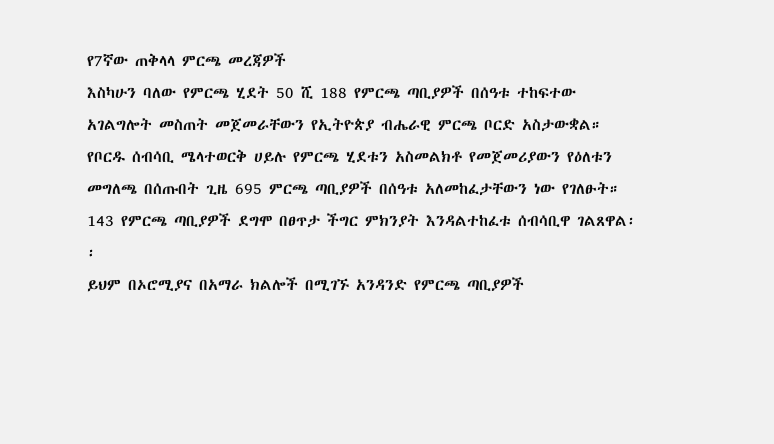የ7ኛው ጠቅላላ ምርጫ መረጃዎች
እስካሁን ባለው የምርጫ ሂደት 50 ሺ 188 የምርጫ ጣቢያዎች በሰዓቱ ተከፍተው አገልግሎት መስጠት መጀመራቸውን የኢትዮጵያ ብሔራዊ ምርጫ ቦርድ አስታውቋል።
የቦርዱ ሰብሳቢ ሜላተወርቅ ሀይሉ የምርጫ ሂደቱን አስመልክቶ የመጀመሪያውን የዕለቱን መግለጫ በሰጡበት ጊዜ 695 ምርጫ ጣቢያዎች በሰዓቱ አለመከፈታቸውን ነው የገለፁት።
143 የምርጫ ጣቢያዎች ደግሞ በፀጥታ ችግር ምክንያት እንዳልተከፈቱ ሰብሳቢዋ ገልጸዋል፡፡
ይህም በኦሮሚያና በአማራ ክልሎች በሚገኙ አንዳንድ የምርጫ ጣቢያዎች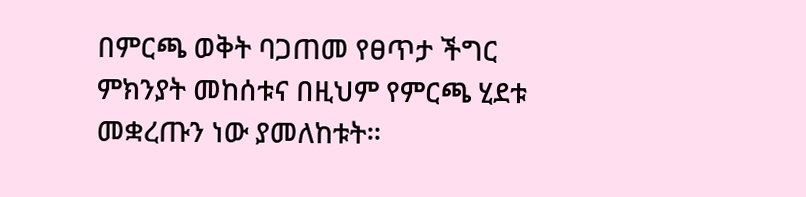በምርጫ ወቅት ባጋጠመ የፀጥታ ችግር ምክንያት መከሰቱና በዚህም የምርጫ ሂደቱ መቋረጡን ነው ያመለከቱት።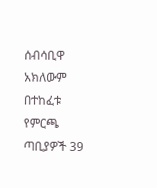ሰብሳቢዋ አክለውም በተከፈቱ የምርጫ ጣቢያዎች 39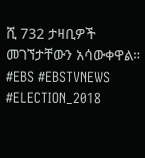ሺ 732 ታዛቢዎች መገኘታቸውን አሳውቀዋል።
#EBS #EBSTVNEWS #ELECTION_2018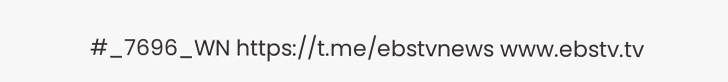#_7696_WN https://t.me/ebstvnews www.ebstv.tv